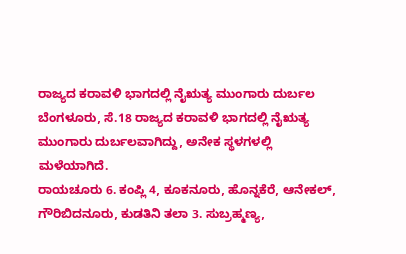ರಾಜ್ಯದ ಕರಾವಳಿ ಭಾಗದಲ್ಲಿ ನೈಋತ್ಯ ಮುಂಗಾರು ದುರ್ಬಲ
ಬೆಂಗಳೂರು, ಸೆ.18 ರಾಜ್ಯದ ಕರಾವಳಿ ಭಾಗದಲ್ಲಿ ನೈಋತ್ಯ ಮುಂಗಾರು ದುರ್ಬಲವಾಗಿದ್ದು, ಅನೇಕ ಸ್ಥಳಗಳಲ್ಲಿ ಮಳೆಯಾಗಿದೆ.
ರಾಯಚೂರು 6. ಕಂಪ್ಲಿ 4, ಕೂಕನೂರು, ಹೊನ್ನಕೆರೆ, ಆನೇಕಲ್, ಗೌರಿಬಿದನೂರು, ಕುಡತಿನಿ ತಲಾ 3. ಸುಬ್ರಹ್ಮಣ್ಯ,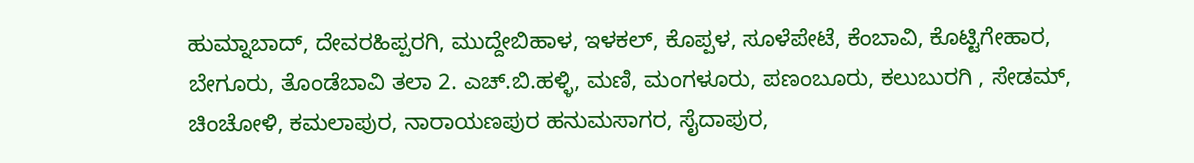ಹುಮ್ನಾಬಾದ್, ದೇವರಹಿಪ್ಪರಗಿ, ಮುದ್ದೇಬಿಹಾಳ, ಇಳಕಲ್, ಕೊಪ್ಪಳ, ಸೂಳೆಪೇಟೆ, ಕೆಂಬಾವಿ, ಕೊಟ್ಟಿಗೇಹಾರ, ಬೇಗೂರು, ತೊಂಡೆಬಾವಿ ತಲಾ 2. ಎಚ್.ಬಿ.ಹಳ್ಳಿ, ಮಣಿ, ಮಂಗಳೂರು, ಪಣಂಬೂರು, ಕಲುಬುರಗಿ , ಸೇಡಮ್, ಚಿಂಚೋಳಿ, ಕಮಲಾಪುರ, ನಾರಾಯಣಪುರ ಹನುಮಸಾಗರ, ಸೈದಾಪುರ,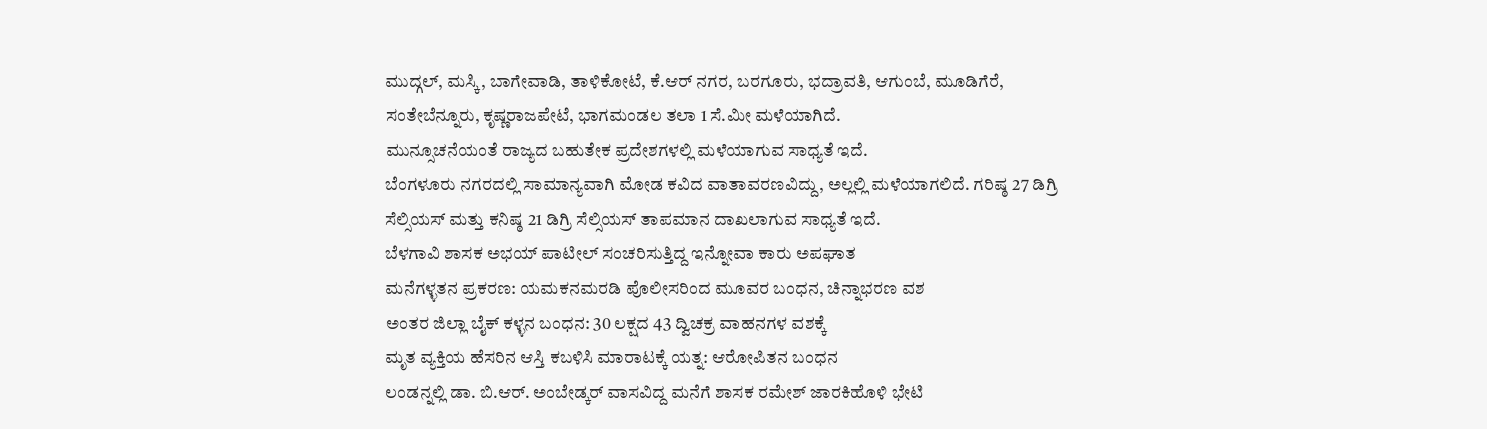ಮುದ್ಗಲ್, ಮಸ್ಕಿ, ಬಾಗೇವಾಡಿ, ತಾಳಿಕೋಟೆ, ಕೆ.ಆರ್ ನಗರ, ಬರಗೂರು, ಭದ್ರಾವತಿ, ಆಗುಂಬೆ, ಮೂಡಿಗೆರೆ, ಸಂತೇಬೆನ್ನೂರು, ಕೃಷ್ಣರಾಜಪೇಟೆ, ಭಾಗಮಂಡಲ ತಲಾ 1 ಸೆ.ಮೀ ಮಳೆಯಾಗಿದೆ.
ಮುನ್ಸೂಚನೆಯಂತೆ ರಾಜ್ಯದ ಬಹುತೇಕ ಪ್ರದೇಶಗಳಲ್ಲಿ ಮಳೆಯಾಗುವ ಸಾಧ್ಯತೆ ಇದೆ.
ಬೆಂಗಳೂರು ನಗರದಲ್ಲಿ ಸಾಮಾನ್ಯವಾಗಿ ಮೋಡ ಕವಿದ ವಾತಾವರಣವಿದ್ದು, ಅಲ್ಲಲ್ಲಿ ಮಳೆಯಾಗಲಿದೆ. ಗರಿಷ್ಠ 27 ಡಿಗ್ರಿ ಸೆಲ್ಸಿಯಸ್ ಮತ್ತು ಕನಿಷ್ಠ 21 ಡಿಗ್ರಿ ಸೆಲ್ಸಿಯಸ್ ತಾಪಮಾನ ದಾಖಲಾಗುವ ಸಾಧ್ಯತೆ ಇದೆ.
ಬೆಳಗಾವಿ ಶಾಸಕ ಅಭಯ್ ಪಾಟೀಲ್ ಸಂಚರಿಸುತ್ತಿದ್ದ ಇನ್ನೋವಾ ಕಾರು ಅಪಘಾತ
ಮನೆಗಳ್ಳತನ ಪ್ರಕರಣ: ಯಮಕನಮರಡಿ ಪೊಲೀಸರಿಂದ ಮೂವರ ಬಂಧನ, ಚಿನ್ನಾಭರಣ ವಶ
ಅಂತರ ಜಿಲ್ಲಾ ಬೈಕ್ ಕಳ್ಳನ ಬಂಧನ: 30 ಲಕ್ಷದ 43 ದ್ವಿಚಕ್ರ ವಾಹನಗಳ ವಶಕ್ಕೆ
ಮೃತ ವ್ಯಕ್ತಿಯ ಹೆಸರಿನ ಆಸ್ತಿ ಕಬಳಿಸಿ ಮಾರಾಟಕ್ಕೆ ಯತ್ನ: ಆರೋಪಿತನ ಬಂಧನ
ಲಂಡನ್ನಲ್ಲಿ ಡಾ. ಬಿ.ಆರ್. ಅಂಬೇಡ್ಕರ್ ವಾಸವಿದ್ದ ಮನೆಗೆ ಶಾಸಕ ರಮೇಶ್ ಜಾರಕಿಹೊಳಿ ಭೇಟಿ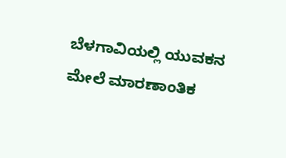ಬೆಳಗಾವಿಯಲ್ಲಿ ಯುವಕನ ಮೇಲೆ ಮಾರಣಾಂತಿಕ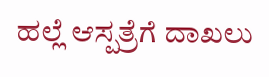ಹಲ್ಲೆ ಆಸ್ಪತ್ರೆಗೆ ದಾಖಲು